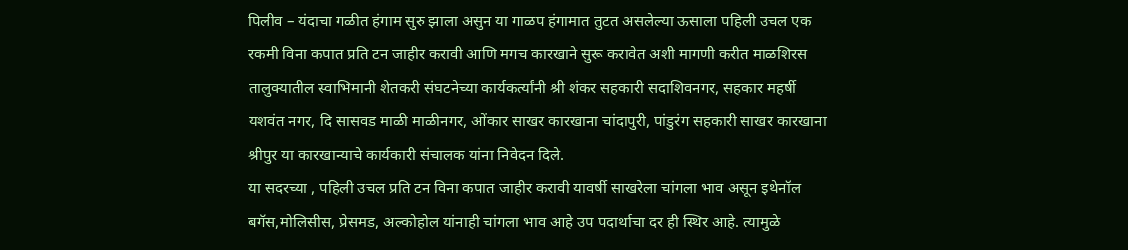पिलीव – यंदाचा गळीत हंगाम सुरु झाला असुन या गाळप हंगामात तुटत असलेल्या ऊसाला पहिली उचल एक रकमी विना कपात प्रति टन जाहीर करावी आणि मगच कारखाने सुरू करावेत अशी मागणी करीत माळशिरस तालुक्यातील स्वाभिमानी शेतकरी संघटनेच्या कार्यकर्त्यांनी श्री शंकर सहकारी सदाशिवनगर, सहकार महर्षी यशवंत नगर, दि सासवड माळी माळीनगर, ओंकार साखर कारखाना चांदापुरी, पांडुरंग सहकारी साखर कारखाना श्रीपुर या कारखान्याचे कार्यकारी संचालक यांना निवेदन दिले.
या सदरच्या , पहिली उचल प्रति टन विना कपात जाहीर करावी यावर्षी साखरेला चांगला भाव असून इथेनॉल बगॅस,मोलिसीस, प्रेसमड, अल्कोहोल यांनाही चांगला भाव आहे उप पदार्थाचा दर ही स्थिर आहे. त्यामुळे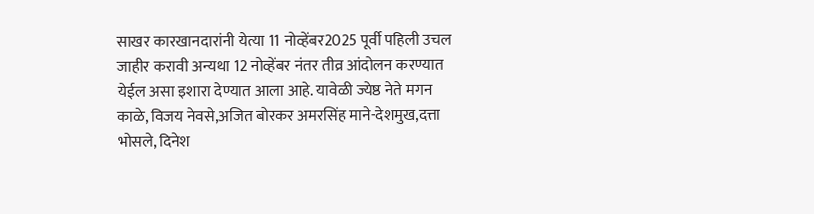साखर कारखानदारांनी येत्या 11 नोव्हेंबर2025 पूर्वी पहिली उचल जाहीर करावी अन्यथा 12 नोव्हेंबर नंतर तीव्र आंदोलन करण्यात येईल असा इशारा देण्यात आला आहे. यावेळी ज्येष्ठ नेते मगन काळे, विजय नेवसे,अजित बोरकर अमरसिंह माने-देशमुख,दत्ता भोसले, दिनेश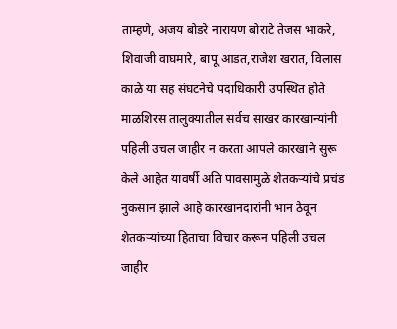ताम्हणे, अजय बोडरे नारायण बोराटे तेजस भाकरे, शिवाजी वाघमारे, बापू आडत,राजेश खरात, विलास काळे या सह संघटनेचे पदाधिकारी उपस्थित होते
माळशिरस तालुक्यातील सर्वच साखर कारखान्यांनी पहिली उचल जाहीर न करता आपले कारखाने सुरू केले आहेत यावर्षी अति पावसामुळे शेतकऱ्यांचे प्रचंड नुकसान झाले आहे कारखानदारांनी भान ठेवून शेतकऱ्यांच्या हिताचा विचार करून पहिली उचल जाहीर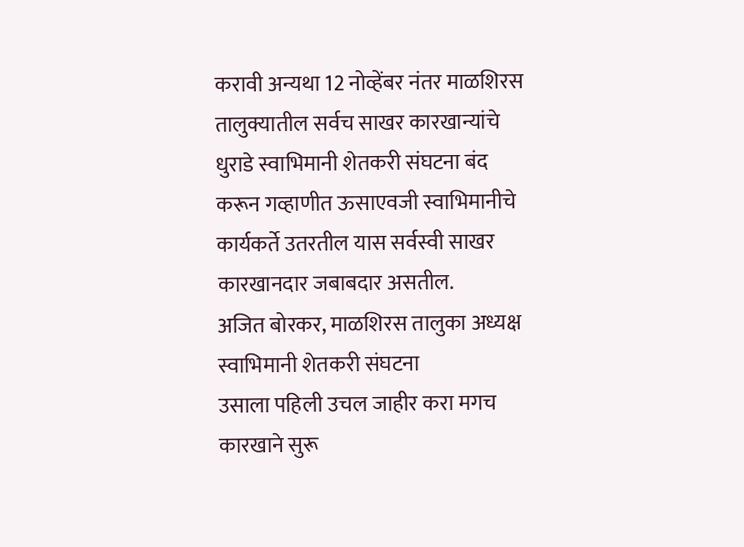करावी अन्यथा 12 नोव्हेंबर नंतर माळशिरस तालुक्यातील सर्वच साखर कारखान्यांचे धुराडे स्वाभिमानी शेतकरी संघटना बंद करून गव्हाणीत ऊसाएवजी स्वाभिमानीचे कार्यकर्ते उतरतील यास सर्वस्वी साखर कारखानदार जबाबदार असतील.
अजित बोरकर, माळशिरस तालुका अध्यक्ष स्वाभिमानी शेतकरी संघटना
उसाला पहिली उचल जाहीर करा मगच कारखाने सुरू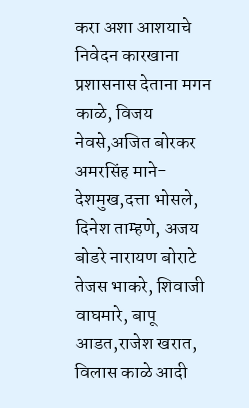करा अशा आशयाचे निवेदन कारखाना प्रशासनास देताना मगन काळे, विजय नेवसे,अजित बोरकर अमरसिंह माने-देशमुख,दत्ता भोसले, दिनेश ताम्हणे, अजय बोडरे नारायण बोराटे तेजस भाकरे, शिवाजी वाघमारे, बापू आडत,राजेश खरात, विलास काळे आदी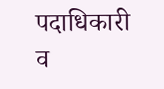पदाधिकारी व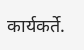कार्यकर्ते.